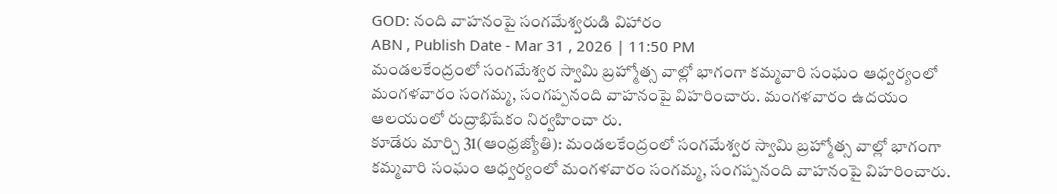GOD: నంది వాహనంపై సంగమేశ్వరుడి విహారం
ABN , Publish Date - Mar 31 , 2026 | 11:50 PM
మండలకేంద్రంలో సంగమేశ్వర స్వామి బ్రహ్మోత్స వాల్లో భాగంగా కమ్మవారి సంఘం ఆధ్వర్యంలో మంగళవారం సంగమ్మ, సంగప్పనంది వాహనంపై విహరించారు. మంగళవారం ఉదయం ఆలయంలో రుద్రాభిషేకం నిర్వహించా రు.
కూడేరు మార్చి 31(ఆంధ్రజ్యోతి): మండలకేంద్రంలో సంగమేశ్వర స్వామి బ్రహ్మోత్స వాల్లో భాగంగా కమ్మవారి సంఘం ఆధ్వర్యంలో మంగళవారం సంగమ్మ, సంగప్పనంది వాహనంపై విహరించారు.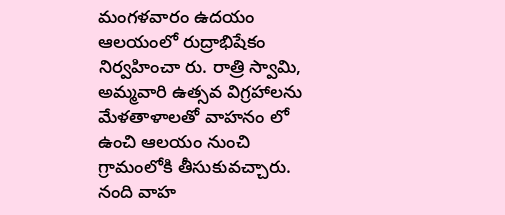మంగళవారం ఉదయం ఆలయంలో రుద్రాభిషేకం నిర్వహించా రు. రాత్రి స్వామి, అమ్మవారి ఉత్సవ విగ్రహాలను మేళతాళాలతో వాహనం లో ఉంచి ఆలయం నుంచి గ్రామంలోకి తీసుకువచ్చారు. నంది వాహ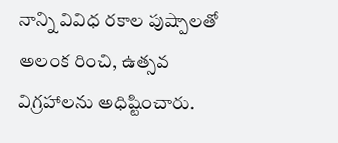నాన్ని వివిధ రకాల పుష్పాలతో అలంక రించి, ఉత్సవ విగ్రహాలను అధిష్టించారు.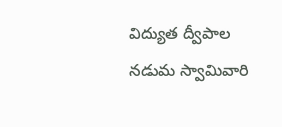విద్యుత ద్వీపాల నడుమ స్వామివారి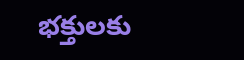భక్తులకు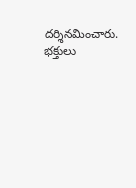దర్శినమించారు. భక్తులు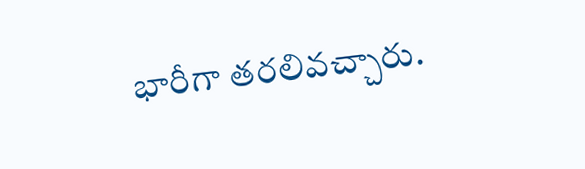భారీగా తరలివచ్చారు.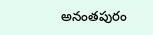అనంతపురం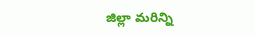జిల్లా మరిన్ని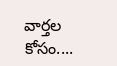వార్తల కోసం....